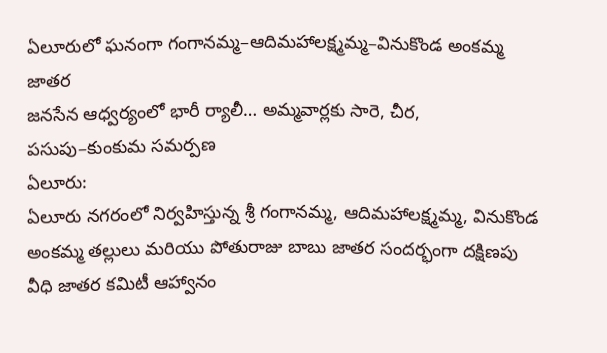ఏలూరులో ఘనంగా గంగానమ్మ–ఆదిమహాలక్ష్మమ్మ–వినుకొండ అంకమ్మ జాతర
జనసేన ఆధ్వర్యంలో భారీ ర్యాలీ… అమ్మవార్లకు సారె, చీర, పసుపు–కుంకుమ సమర్పణ
ఏలూరు:
ఏలూరు నగరంలో నిర్వహిస్తున్న శ్రీ గంగానమ్మ, ఆదిమహాలక్ష్మమ్మ, వినుకొండ అంకమ్మ తల్లులు మరియు పోతురాజు బాబు జాతర సందర్భంగా దక్షిణపు వీధి జాతర కమిటీ ఆహ్వానం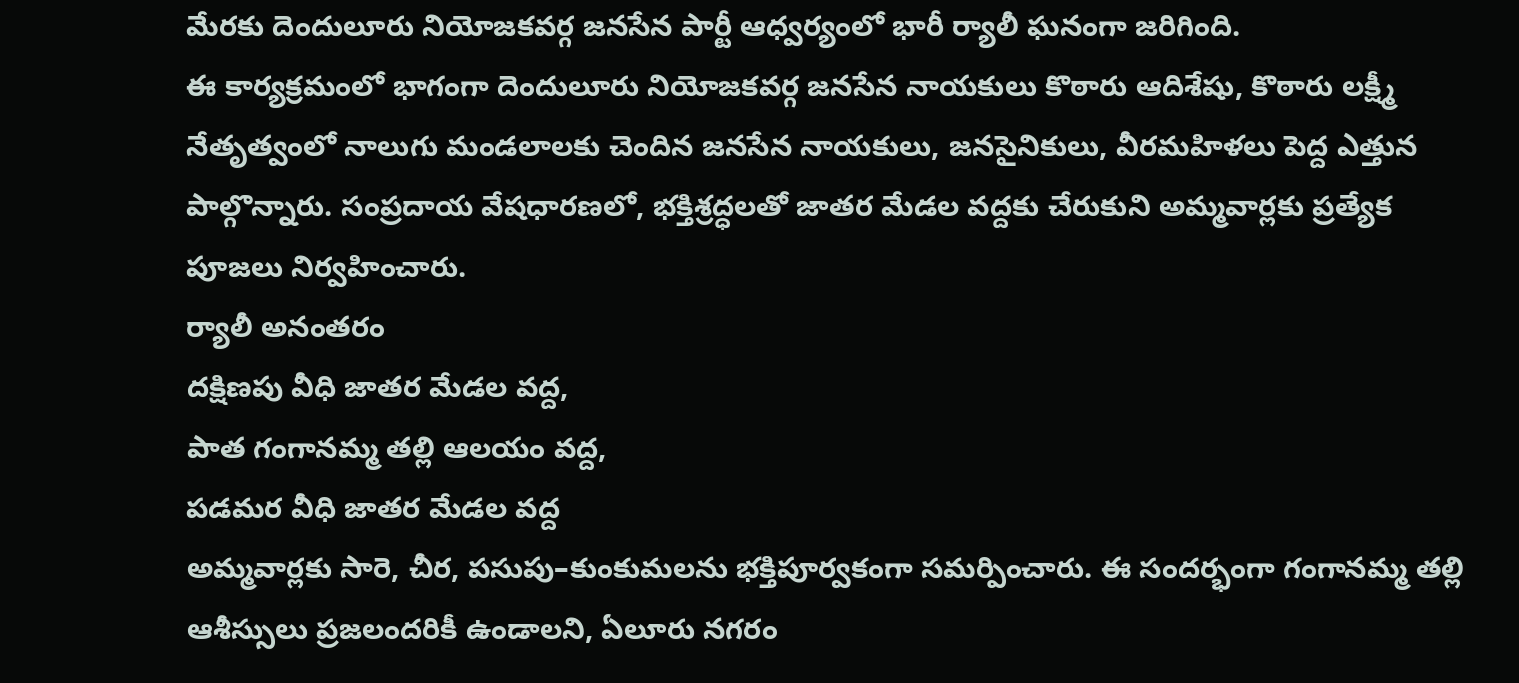మేరకు దెందులూరు నియోజకవర్గ జనసేన పార్టీ ఆధ్వర్యంలో భారీ ర్యాలీ ఘనంగా జరిగింది.
ఈ కార్యక్రమంలో భాగంగా దెందులూరు నియోజకవర్గ జనసేన నాయకులు కొఠారు ఆదిశేషు, కొఠారు లక్ష్మీ నేతృత్వంలో నాలుగు మండలాలకు చెందిన జనసేన నాయకులు, జనసైనికులు, వీరమహిళలు పెద్ద ఎత్తున పాల్గొన్నారు. సంప్రదాయ వేషధారణలో, భక్తిశ్రద్ధలతో జాతర మేడల వద్దకు చేరుకుని అమ్మవార్లకు ప్రత్యేక పూజలు నిర్వహించారు.
ర్యాలీ అనంతరం
దక్షిణపు వీధి జాతర మేడల వద్ద,
పాత గంగానమ్మ తల్లి ఆలయం వద్ద,
పడమర వీధి జాతర మేడల వద్ద
అమ్మవార్లకు సారె, చీర, పసుపు–కుంకుమలను భక్తిపూర్వకంగా సమర్పించారు. ఈ సందర్భంగా గంగానమ్మ తల్లి ఆశీస్సులు ప్రజలందరికీ ఉండాలని, ఏలూరు నగరం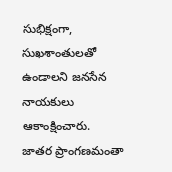సుభిక్షంగా, సుఖశాంతులతో ఉండాలని జనసేన నాయకులు ఆకాంక్షించారు.
జాతర ప్రాంగణమంతా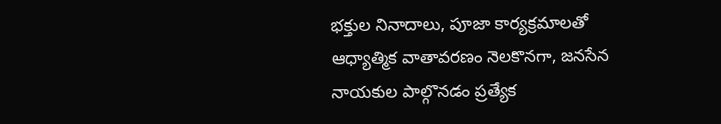భక్తుల నినాదాలు, పూజా కార్యక్రమాలతో ఆధ్యాత్మిక వాతావరణం నెలకొనగా, జనసేన నాయకుల పాల్గొనడం ప్రత్యేక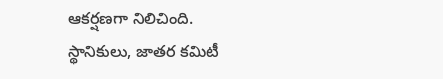ఆకర్షణగా నిలిచింది. స్థానికులు, జాతర కమిటీ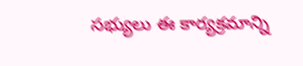సభ్యులు ఈ కార్యక్రమాన్ని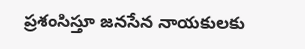ప్రశంసిస్తూ జనసేన నాయకులకు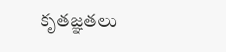కృతజ్ఞతలు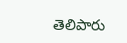తెలిపారు